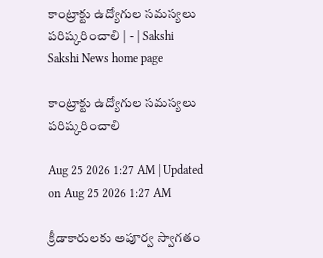కాంట్రాక్టు ఉద్యోగుల సమస్యలు పరిష్కరించాలి | - | Sakshi
Sakshi News home page

కాంట్రాక్టు ఉద్యోగుల సమస్యలు పరిష్కరించాలి

Aug 25 2026 1:27 AM | Updated on Aug 25 2026 1:27 AM

క్రీడాకారులకు అపూర్వ స్వాగతం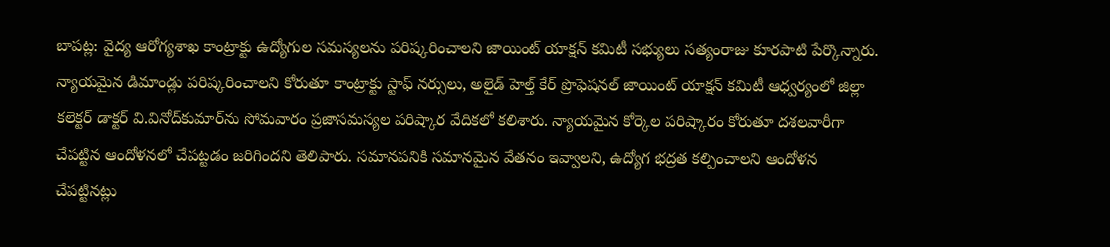బాపట్ల: వైద్య ఆరోగ్యశాఖ కాంట్రాక్టు ఉద్యోగుల సమస్యలను పరిష్కరించాలని జాయింట్‌ యాక్షన్‌ కమిటీ సభ్యులు సత్యంరాజు కూరపాటి పేర్కొన్నారు. న్యాయమైన డిమాండ్లు పరిష్కరించాలని కోరుతూ కాంట్రాక్టు స్టాఫ్‌ నర్సులు, అలైడ్‌ హెల్త్‌ కేర్‌ ప్రొఫెషనల్‌ జాయింట్‌ యాక్షన్‌ కమిటీ ఆధ్వర్యంలో జిల్లా కలెక్టర్‌ డాక్టర్‌ వి.వినోద్‌కుమార్‌ను సోమవారం ప్రజాసమస్యల పరిష్కార వేదికలో కలిశారు. న్యాయమైన కోర్కెల పరిష్కారం కోరుతూ దశలవారీగా చేపట్టిన ఆందోళనలో చేపట్టడం జరిగిందని తెలిపారు. సమానపనికి సమానమైన వేతనం ఇవ్వాలని, ఉద్యోగ భద్రత కల్పించాలని ఆందోళన చేపట్టినట్లు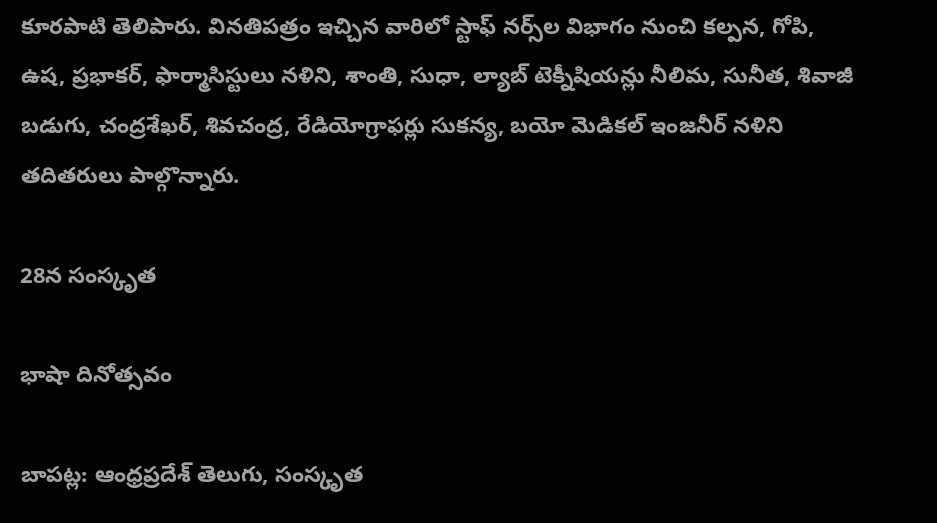కూరపాటి తెలిపారు. వినతిపత్రం ఇచ్చిన వారిలో స్టాఫ్‌ నర్స్‌ల విభాగం నుంచి కల్పన, గోపి, ఉష, ప్రభాకర్‌, ఫార్మాసిస్టులు నళిని, శాంతి, సుధా, ల్యాబ్‌ టెక్నీషియన్లు నీలిమ, సునీత, శివాజీ బడుగు, చంద్రశేఖర్‌, శివచంద్ర, రేడియోగ్రాఫర్లు సుకన్య, బయో మెడికల్‌ ఇంజనీర్‌ నళిని తదితరులు పాల్గొన్నారు.

28న సంస్కృత

భాషా దినోత్సవం

బాపట్ల: ఆంధ్రప్రదేశ్‌ తెలుగు, సంస్కృత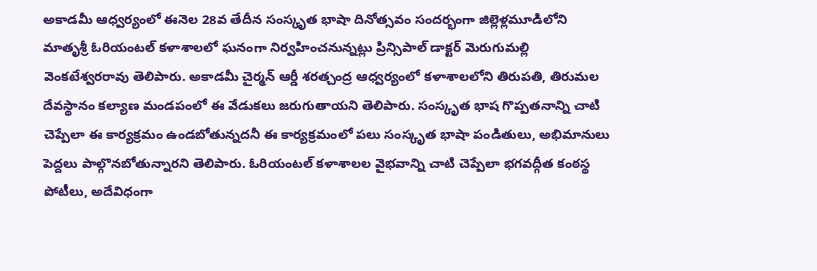అకాడమీ ఆధ్వర్యంలో ఈనెల 28వ తేదీన సంస్కృత భాషా దినోత్సవం సందర్భంగా జిల్లెళ్లమూడిలోని మాతృశ్రీ ఓరియంటల్‌ కళాశాలలో ఘనంగా నిర్వహించనున్నట్లు ప్రిన్సిపాల్‌ డాక్టర్‌ మెరుగుమల్లి వెంకటేశ్వరరావు తెలిపారు. అకాడమీ చైర్మన్‌ ఆర్డీ శరత్చంద్ర ఆధ్వర్యంలో కళాశాలలోని తిరుపతి, తిరుమల దేవస్థానం కల్యాణ మండపంలో ఈ వేడుకలు జరుగుతాయని తెలిపారు. సంస్కృత భాష గొప్పతనాన్ని చాటి చెప్పేలా ఈ కార్యక్రమం ఉండబోతున్నదనీ ఈ కార్యక్రమంలో పలు సంస్కృత భాషా పండితులు, అభిమానులు పెద్దలు పాల్గొనబోతున్నారని తెలిపారు. ఓరియంటల్‌ కళాశాలల వైభవాన్ని చాటి చెప్పేలా భగవద్గీత కంఠస్థ పోటీలు, అదేవిధంగా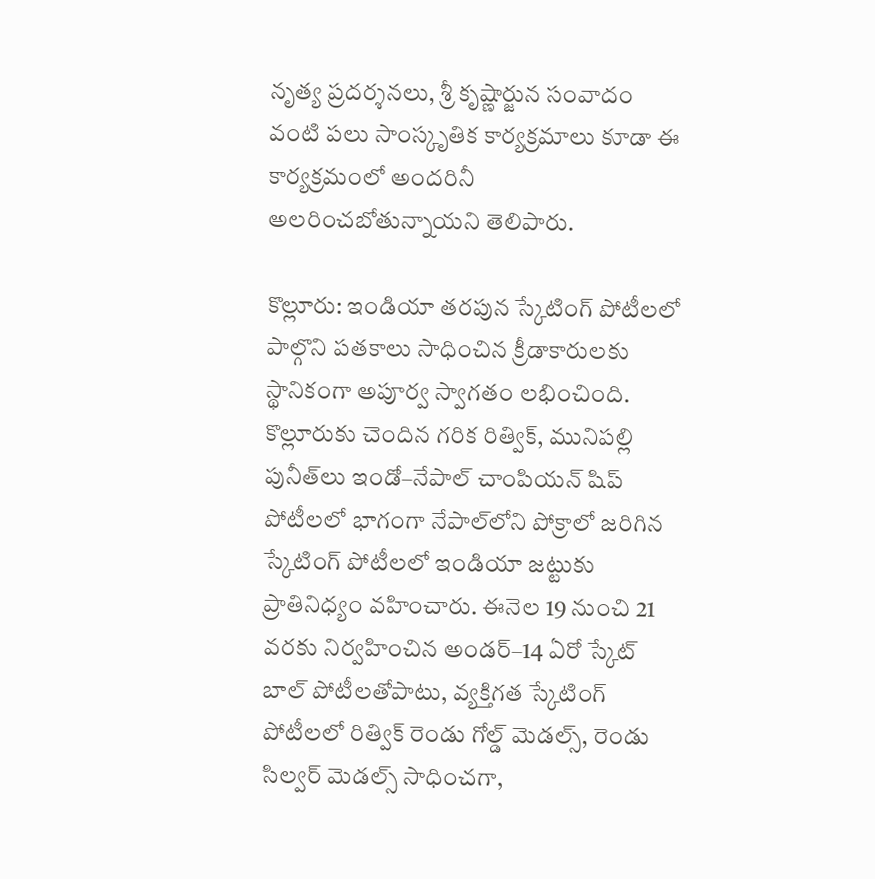నృత్య ప్రదర్శనలు, శ్రీ కృష్ణార్జున సంవాదం వంటి పలు సాంస్కృతిక కార్యక్రమాలు కూడా ఈ కార్యక్రమంలో అందరినీ అలరించబోతున్నాయని తెలిపారు.

కొల్లూరు: ఇండియా తరపున స్కేటింగ్‌ పోటీలలో పాల్గొని పతకాలు సాధించిన క్రీడాకారులకు స్థానికంగా అపూర్వ స్వాగతం లభించింది. కొల్లూరుకు చెందిన గరిక రిత్విక్‌, మునిపల్లి పునీత్‌లు ఇండో–నేపాల్‌ చాంపియన్‌ షిప్‌ పోటీలలో భాగంగా నేపాల్‌లోని పోక్రాలో జరిగిన స్కేటింగ్‌ పోటీలలో ఇండియా జట్టుకు ప్రాతినిధ్యం వహించారు. ఈనెల 19 నుంచి 21 వరకు నిర్వహించిన అండర్‌–14 ఏరో స్కేట్‌ బాల్‌ పోటీలతోపాటు, వ్యక్తిగత స్కేటింగ్‌ పోటీలలో రిత్విక్‌ రెండు గోల్డ్‌ మెడల్స్‌, రెండు సిల్వర్‌ మెడల్స్‌ సాధించగా,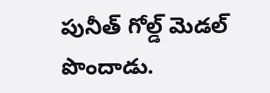పునీత్‌ గోల్డ్‌ మెడల్‌ పొందాడు.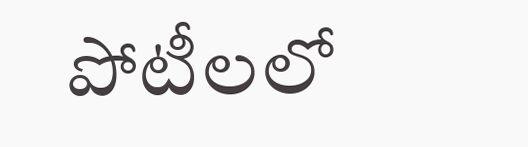పోటీలలో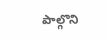పాల్గొని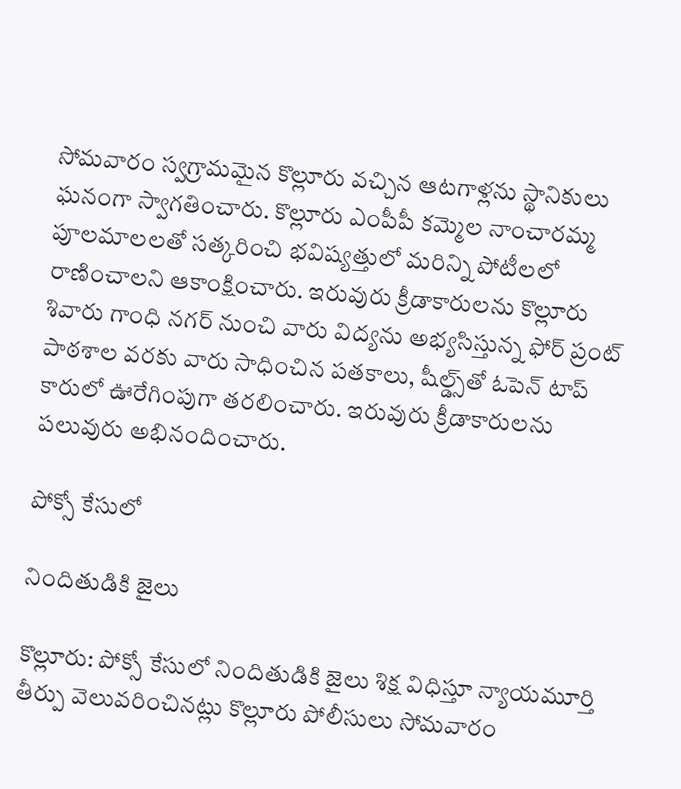సోమవారం స్వగ్రామమైన కొల్లూరు వచ్చిన ఆటగాళ్లను స్థానికులు ఘనంగా స్వాగతించారు. కొల్లూరు ఎంపీపీ కమ్మెల నాంచారమ్మ పూలమాలలతో సత్కరించి భవిష్యత్తులో మరిన్ని పోటీలలో రాణించాలని ఆకాంక్షించారు. ఇరువురు క్రీడాకారులను కొల్లూరు శివారు గాంధి నగర్‌ నుంచి వారు విద్యను అభ్యసిస్తున్న ఫోర్‌ ప్రంట్‌ పాఠశాల వరకు వారు సాధించిన పతకాలు, షీల్డ్స్‌తో ఓపెన్‌ టాప్‌ కారులో ఊరేగింపుగా తరలించారు. ఇరువురు క్రీడాకారులను పలువురు అభినందించారు.

పోక్సో కేసులో

నిందితుడికి జైలు

కొల్లూరు: పోక్సో కేసులో నిందితుడికి జైలు శిక్ష విధిస్తూ న్యాయమూర్తి తీర్పు వెలువరించినట్లు కొల్లూరు పోలీసులు సోమవారం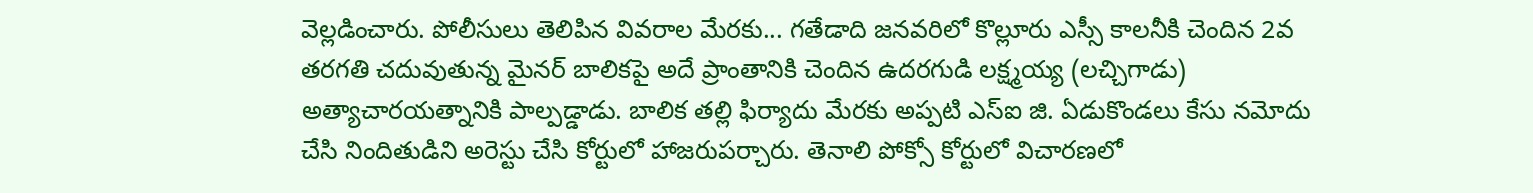వెల్లడించారు. పోలీసులు తెలిపిన వివరాల మేరకు... గతేడాది జనవరిలో కొల్లూరు ఎస్సీ కాలనీకి చెందిన 2వ తరగతి చదువుతున్న మైనర్‌ బాలికపై అదే ప్రాంతానికి చెందిన ఉదరగుడి లక్ష్మయ్య (లచ్చిగాడు) అత్యాచారయత్నానికి పాల్పడ్డాడు. బాలిక తల్లి ఫిర్యాదు మేరకు అప్పటి ఎస్‌ఐ జి. ఏడుకొండలు కేసు నమోదు చేసి నిందితుడిని అరెస్టు చేసి కోర్టులో హాజరుపర్చారు. తెనాలి పోక్సో కోర్టులో విచారణలో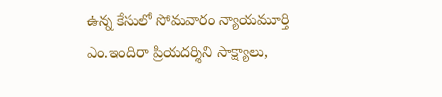ఉన్న కేసులో సోమవారం న్యాయమూర్తి ఎం.ఇందిరా ప్రియదర్శిని సాక్ష్యాలు,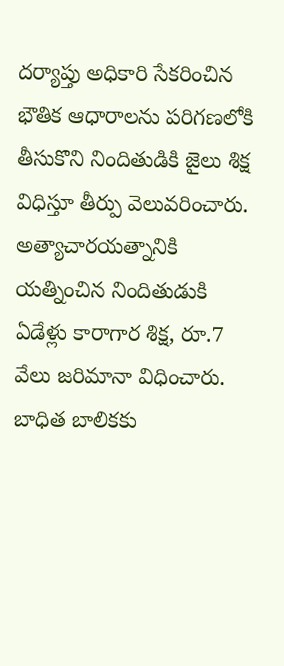దర్యాప్తు అధికారి సేకరించిన భౌతిక ఆధారాలను పరిగణలోకి తీసుకొని నిందితుడికి జైలు శిక్ష విధిస్తూ తీర్పు వెలువరించారు. అత్యాచారయత్నానికి యత్నించిన నిందితుడుకి ఏడేళ్లు కారాగార శిక్ష, రూ.7 వేలు జరిమానా విధించారు. బాధిత బాలికకు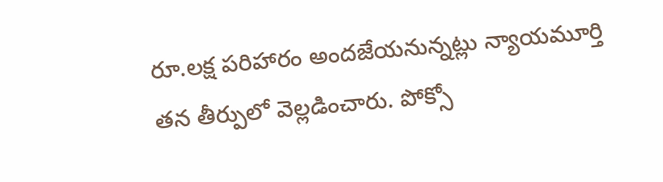రూ.లక్ష పరిహారం అందజేయనున్నట్లు న్యాయమూర్తి తన తీర్పులో వెల్లడించారు. పోక్సో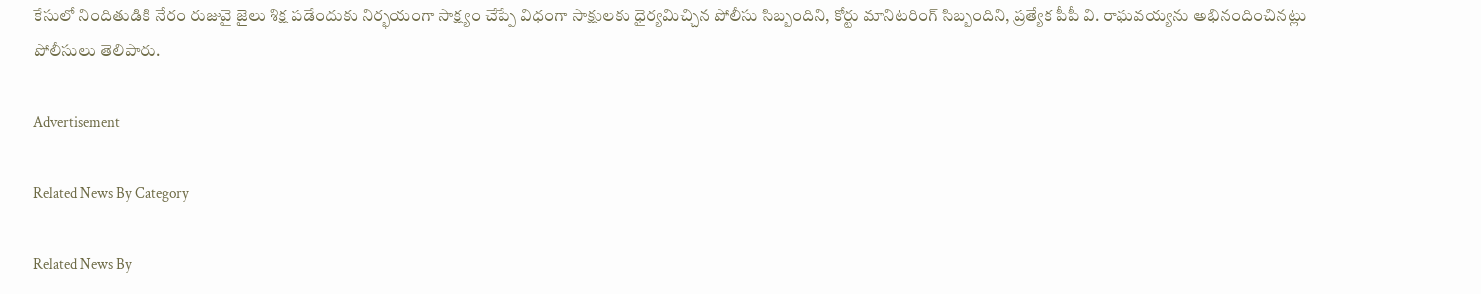కేసులో నిందితుడికి నేరం రుజువై జైలు శిక్ష పడేందుకు నిర్భయంగా సాక్ష్యం చేప్పే విధంగా సాక్షులకు ధైర్యమిచ్చిన పోలీసు సిబ్బందిని, కోర్టు మానిటరింగ్‌ సిబ్బందిని, ప్రత్యేక పీపీ వి. రాఘవయ్యను అభినందించినట్లు పోలీసులు తెలిపారు.

Advertisement

Related News By Category

Related News By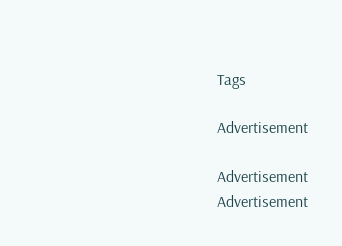Tags

Advertisement

Advertisement
Advertisement